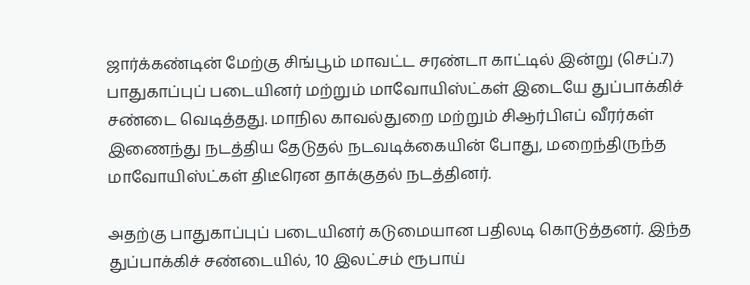ஜார்க்கண்டின் மேற்கு சிங்பூம் மாவட்ட சரண்டா காட்டில் இன்று (செப்.7) பாதுகாப்புப் படையினர் மற்றும் மாவோயிஸ்ட்கள் இடையே துப்பாக்கிச் சண்டை வெடித்தது. மாநில காவல்துறை மற்றும் சிஆர்பிஎப் வீரர்கள் இணைந்து நடத்திய தேடுதல் நடவடிக்கையின் போது, மறைந்திருந்த மாவோயிஸ்ட்கள் திடீரென தாக்குதல் நடத்தினர்.

அதற்கு பாதுகாப்புப் படையினர் கடுமையான பதிலடி கொடுத்தனர். இந்த துப்பாக்கிச் சண்டையில், 10 இலட்சம் ரூபாய்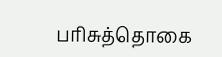பரிசுத்தொகை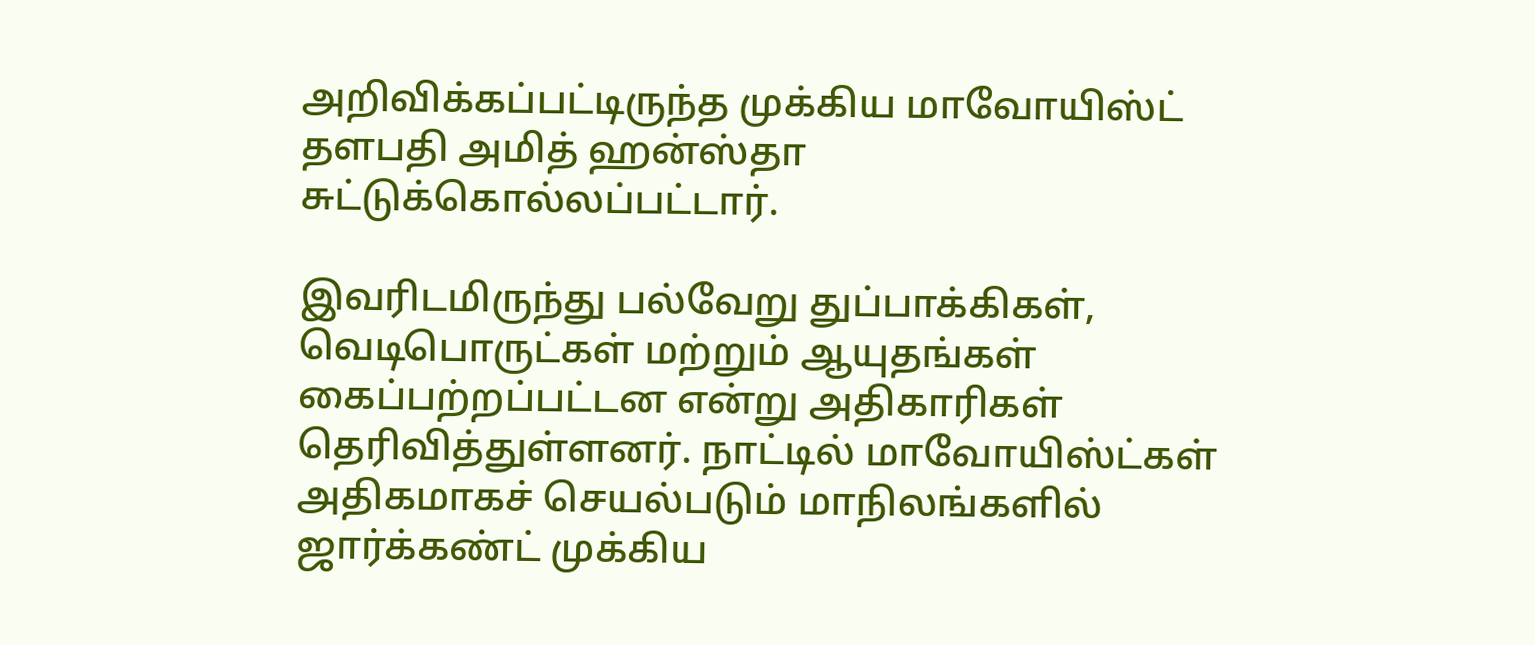அறிவிக்கப்பட்டிருந்த முக்கிய மாவோயிஸ்ட் தளபதி அமித் ஹன்ஸ்தா சுட்டுக்கொல்லப்பட்டார்.

இவரிடமிருந்து பல்வேறு துப்பாக்கிகள், வெடிபொருட்கள் மற்றும் ஆயுதங்கள் கைப்பற்றப்பட்டன என்று அதிகாரிகள் தெரிவித்துள்ளனர். நாட்டில் மாவோயிஸ்ட்கள் அதிகமாகச் செயல்படும் மாநிலங்களில் ஜார்க்கண்ட் முக்கிய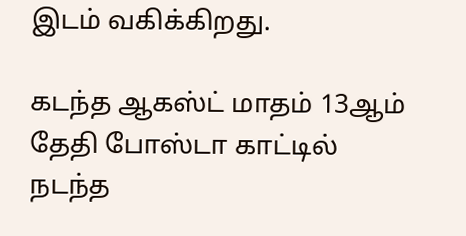இடம் வகிக்கிறது.

கடந்த ஆகஸ்ட் மாதம் 13ஆம் தேதி போஸ்டா காட்டில் நடந்த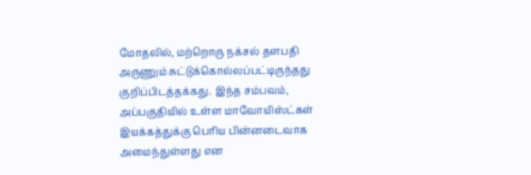மோதலில், மற்றொரு நக்சல் தளபதி அருணும் சுட்டுக்கொல்லப்பட்டிருந்தது குறிப்பிடத்தக்கது. இந்த சம்பவம், அப்பகுதியில் உள்ள மாவோயிஸ்ட்கள் இயக்கத்துக்கு பெரிய பின்னடைவாக அமைந்துள்ளது என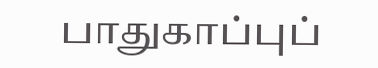பாதுகாப்புப்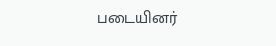படையினர்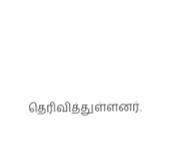தெரிவித்துள்ளனர்.